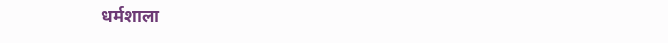धर्मशाला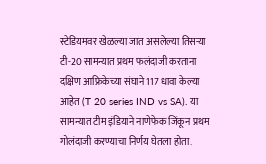स्टेडियमवर खेळल्या जात असलेल्या तिसऱ्या टी-20 सामन्यात प्रथम फलंदाजी करताना दक्षिण आफ्रिकेच्या संघाने 117 धावा केल्या आहेत (T 20 series IND vs SA). या सामन्यात टीम इंडियाने नाणेफेक जिंकून प्रथम गोलंदाजी करण्याचा निर्णय घेतला होता.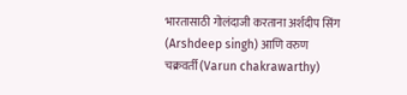भारतासाठी गोलंदाजी करताना अर्शदीप सिंग (Arshdeep singh) आणि वरुण चक्रवर्ती (Varun chakrawarthy)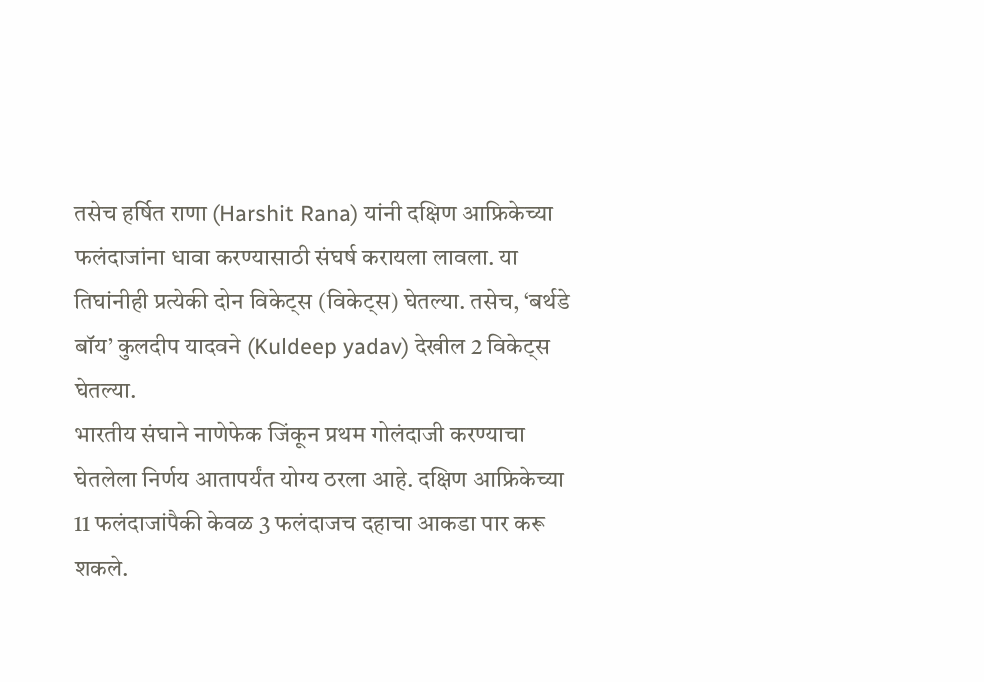तसेच हर्षित राणा (Harshit Rana) यांनी दक्षिण आफ्रिकेच्या फलंदाजांना धावा करण्यासाठी संघर्ष करायला लावला. या तिघांनीही प्रत्येकी दोन विकेट्स (विकेट्स) घेतल्या. तसेच, ‘बर्थडे बॉय’ कुलदीप यादवने (Kuldeep yadav) देखील 2 विकेट्स घेतल्या.
भारतीय संघाने नाणेफेक जिंकून प्रथम गोलंदाजी करण्याचा घेतलेला निर्णय आतापर्यंत योग्य ठरला आहे. दक्षिण आफ्रिकेच्या 11 फलंदाजांपैकी केवळ 3 फलंदाजच दहाचा आकडा पार करू शकले.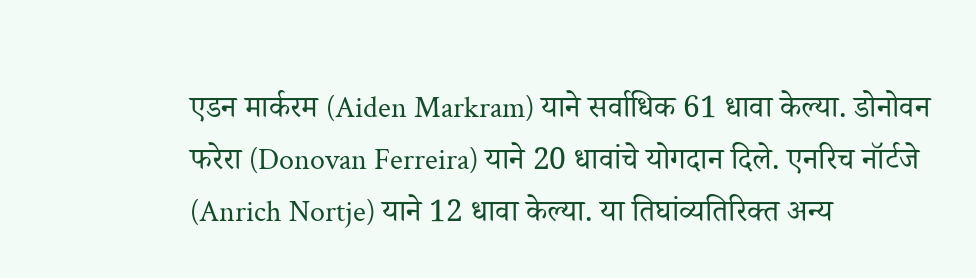एडन मार्करम (Aiden Markram) याने सर्वाधिक 61 धावा केल्या. डोनोवन फरेरा (Donovan Ferreira) याने 20 धावांचे योगदान दिले. एनरिच नॉर्टजे (Anrich Nortje) याने 12 धावा केल्या. या तिघांव्यतिरिक्त अन्य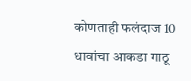कोणताही फलंदाज 10 धावांचा आकडा गाठू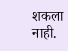शकला नाही.